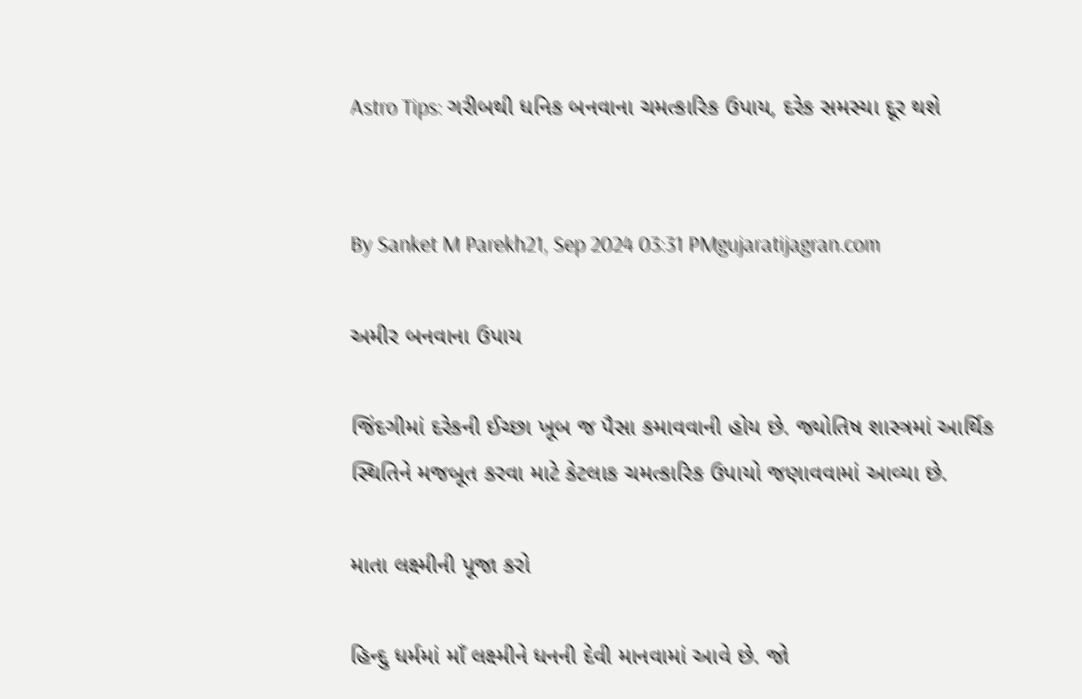Astro Tips: ગરીબથી ધનિક બનવાના ચમત્કારિક ઉપાય, દરેક સમસ્યા દૂર થશે


By Sanket M Parekh21, Sep 2024 03:31 PMgujaratijagran.com

અમીર બનવાના ઉપાય

જિંદગીમાં દરેકની ઈચ્છા ખૂબ જ પૈસા કમાવવાની હોય છે. જ્યોતિષ શાસ્ત્રમાં આર્થિક સ્થિતિને મજબૂત કરવા માટે કેટલાક ચમત્કારિક ઉપાયો જણાવવામાં આવ્યા છે.

માતા લક્ષ્મીની પૂજા કરો

હિન્દુ ધર્મમાં માઁ લક્ષ્મીને ધનની દેવી માનવામાં આવે છે. જો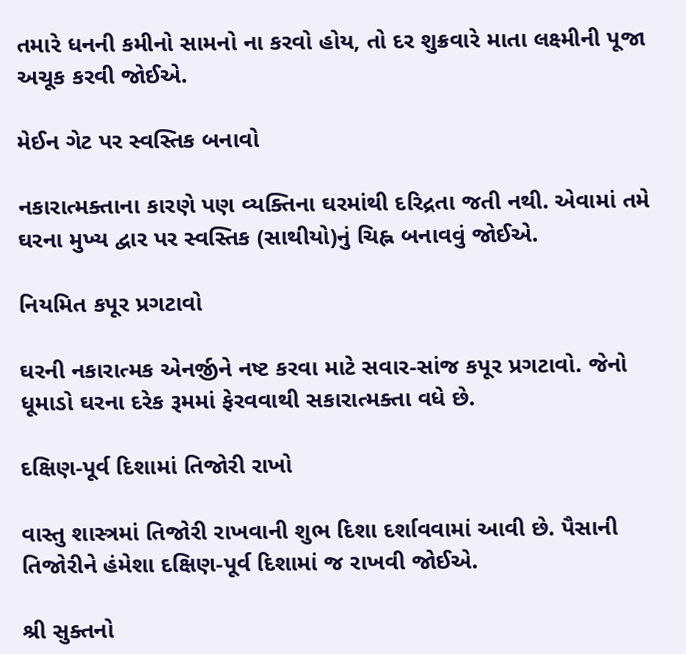તમારે ધનની કમીનો સામનો ના કરવો હોય, તો દર શુક્રવારે માતા લક્ષ્મીની પૂજા અચૂક કરવી જોઈએ.

મેઈન ગેટ પર સ્વસ્તિક બનાવો

નકારાત્મક્તાના કારણે પણ વ્યક્તિના ઘરમાંથી દરિદ્રતા જતી નથી. એવામાં તમે ઘરના મુખ્ય દ્વાર પર સ્વસ્તિક (સાથીયો)નું ચિહ્ન બનાવવું જોઈએ.

નિયમિત કપૂર પ્રગટાવો

ઘરની નકારાત્મક એનર્જીને નષ્ટ કરવા માટે સવાર-સાંજ કપૂર પ્રગટાવો. જેનો ધૂમાડો ઘરના દરેક રૂમમાં ફેરવવાથી સકારાત્મક્તા વધે છે.

દક્ષિણ-પૂર્વ દિશામાં તિજોરી રાખો

વાસ્તુ શાસ્ત્રમાં તિજોરી રાખવાની શુભ દિશા દર્શાવવામાં આવી છે. પૈસાની તિજોરીને હંમેશા દક્ષિણ-પૂર્વ દિશામાં જ રાખવી જોઈએ.

શ્રી સુક્તનો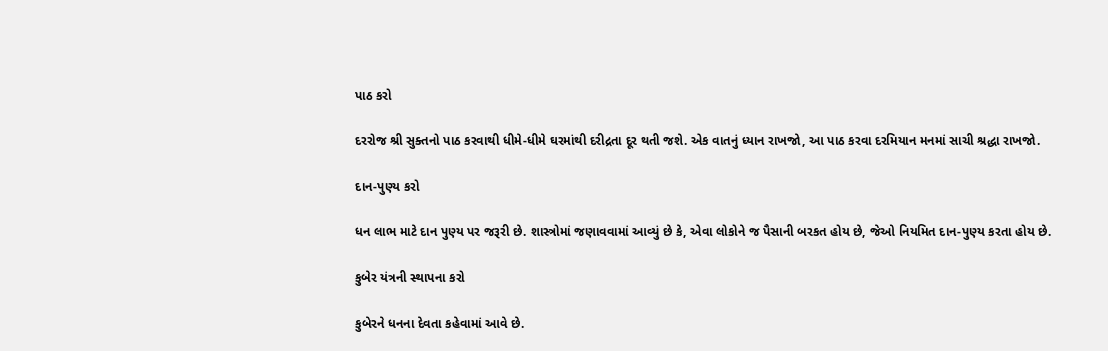પાઠ કરો

દરરોજ શ્રી સુક્તનો પાઠ કરવાથી ધીમે-ધીમે ઘરમાંથી દરીદ્રતા દૂર થતી જશે. એક વાતનું ધ્યાન રાખજો, આ પાઠ કરવા દરમિયાન મનમાં સાચી શ્રદ્ધા રાખજો.

દાન-પુણ્ય કરો

ધન લાભ માટે દાન પુણ્ય પર જરૂરી છે. શાસ્ત્રોમાં જણાવવામાં આવ્યું છે કે, એવા લોકોને જ પૈસાની બરકત હોય છે, જેઓ નિયમિત દાન-પુણ્ય કરતા હોય છે.

કુબેર યંત્રની સ્થાપના કરો

કુબેરને ધનના દેવતા કહેવામાં આવે છે.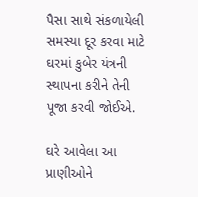પૈસા સાથે સંકળાયેલી સમસ્યા દૂર કરવા માટે ઘરમાં કુબેર યંત્રની સ્થાપના કરીને તેની પૂજા કરવી જોઈએ.

ઘરે આવેલા આ પ્રાણીઓને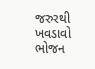જરુરથી ખવડાવો ભોજન